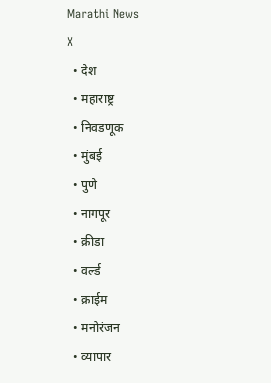Marathi News
X
  • देश
  • महाराष्ट्र
  • निवडणूक
  • मुंबई
  • पुणे
  • नागपूर
  • क्रीडा
  • वर्ल्ड
  • क्राईम
  • मनोरंजन
  • व्यापार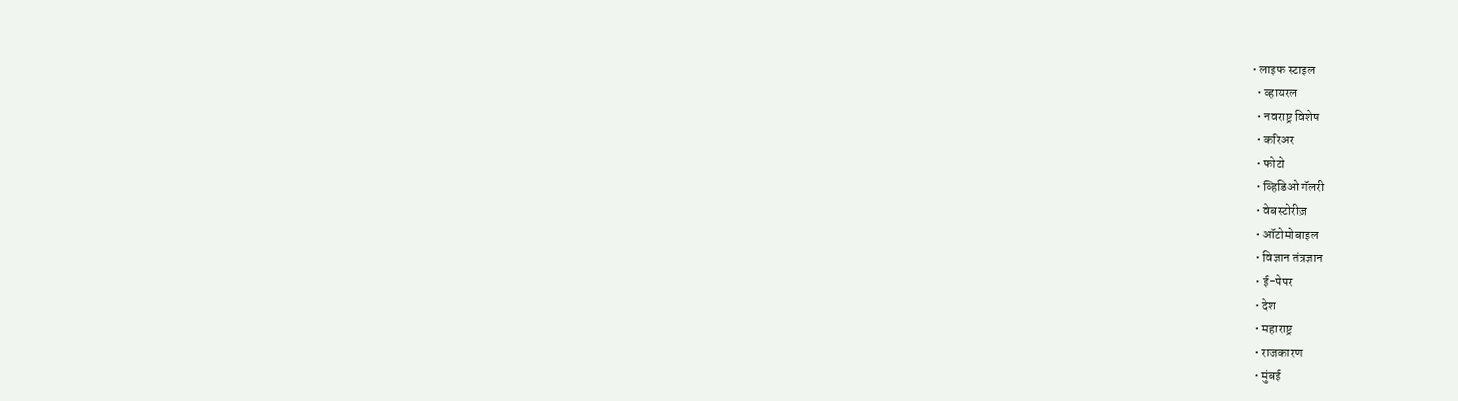• लाइफ स्टाइल
  • व्हायरल
  • नवराष्ट्र विशेष
  • करिअर
  • फोटो
  • व्हिडिओ गॅलरी
  • वेबस्टोरीज़
  • ऑटोमोबाइल
  • विज्ञान तंत्रज्ञान
  • ई-पेपर
  • देश
  • महाराष्ट्र
  • राजकारण
  • मुंबई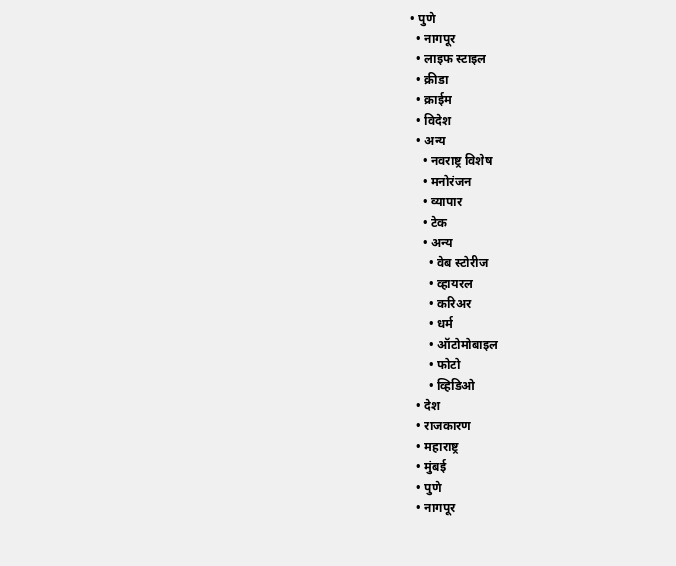• पुणे
  • नागपूर
  • लाइफ स्टाइल
  • क्रीडा
  • क्राईम
  • विदेश
  • अन्य
    • नवराष्ट्र विशेष
    • मनोरंजन
    • व्यापार
    • टेक
    • अन्य
      • वेब स्टोरीज
      • व्हायरल
      • करिअर
      • धर्म
      • ऑटोमोबाइल
      • फोटो
      • व्हिडिओ
  • देश
  • राजकारण
  • महाराष्ट्र
  • मुंबई
  • पुणे
  • नागपूर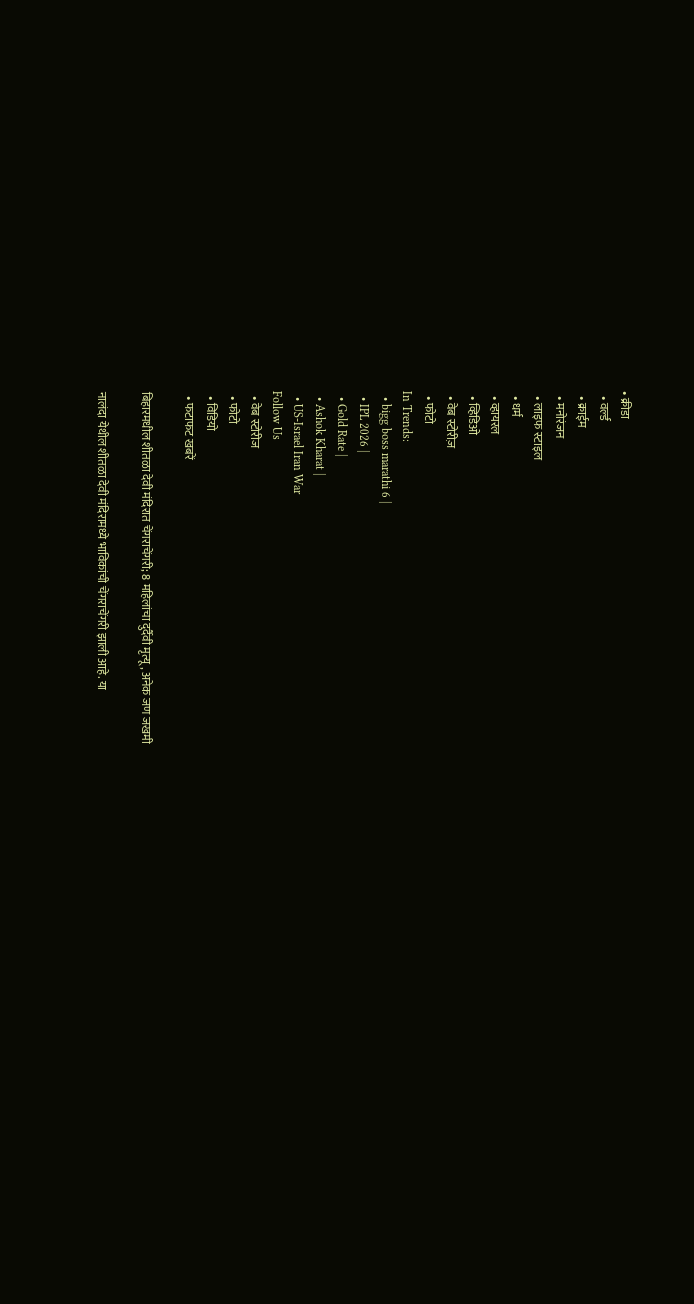• क्रीडा
  • वर्ल्ड
  • क्राईम
  • मनोरंजन
  • लाइफ स्टाइल
  • धर्म
  • व्हायरल
  • व्हिडिओ
  • वेब स्टोरीज़
  • फोटो
In Trends:
  • bigg boss marathi 6 |
  • IPL 2026 |
  • Gold Rate |
  • Ashok Kharat |
  • US-Israel Iran War
Follow Us
  • वेब स्टोरीज
  • फोटो
  • विडियो
  • फटाफट खबरें

बिहारमधील शीतळा देवी मंदिरात चेंगराचेंगरी; 8 महिलांचा दुर्दैवी मृत्यू, अनेक जण जखमी

नालंदा येथील शीतळा देवी मंदिरामध्ये भाविकांची चेंगराचेंगरी झाली आहे. या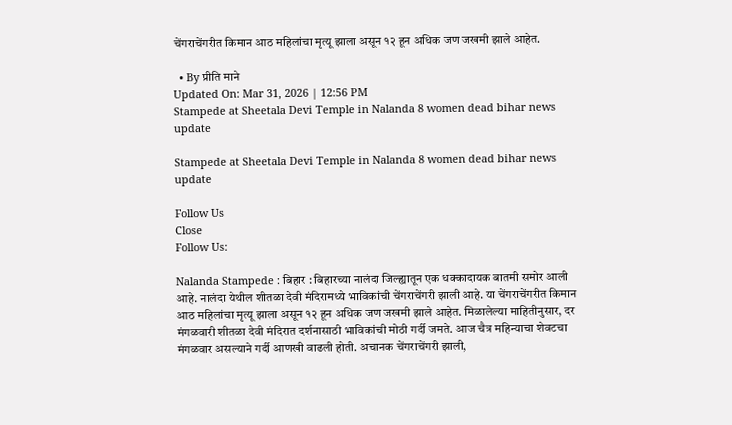चेंगराचेंगरीत किमान आठ महिलांचा मृत्यू झाला असून १२ हून अधिक जण जखमी झाले आहेत.

  • By प्रीति माने
Updated On: Mar 31, 2026 | 12:56 PM
Stampede at Sheetala Devi Temple in Nalanda 8 women dead bihar news update

Stampede at Sheetala Devi Temple in Nalanda 8 women dead bihar news update

Follow Us
Close
Follow Us:

Nalanda Stampede : बिहार : बिहारच्या नालंदा जिल्ह्यातून एक धक्कादायक बातमी समोर आली आहे. नालंदा येथील शीतळा देवी मंदिरामध्ये भाविकांची चेंगराचेंगरी झाली आहे. या चेंगराचेंगरीत किमान आठ महिलांचा मृत्यू झाला असून १२ हून अधिक जण जखमी झाले आहेत. मिळालेल्या माहितीनुसार, दर मंगळवारी शीतळा देवी मंदिरात दर्शनासाठी भाविकांची मोठी गर्दी जमते. आज चैत्र महिन्याचा शेवटचा मंगळवार असल्याने गर्दी आणखी वाढली होती. अचानक चेंगराचेंगरी झाली,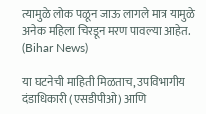त्यामुळे लोक पळून जाऊ लागले मात्र यामुळे अनेक महिला चिरडून मरण पावल्या आहेत. (Bihar News)

या घटनेची माहिती मिळताच, उपविभागीय दंडाधिकारी (एसडीपीओ) आणि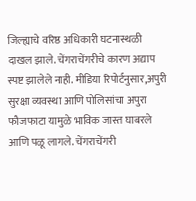जिल्ह्याचे वरिष्ठ अधिकारी घटनास्थळी दाखल झाले. चेंगराचेंगरीचे कारण अद्याप स्पष्ट झालेले नाही. मीडिया रिपोर्टनुसार,अपुरी सुरक्षा व्यवस्था आणि पोलिसांचा अपुरा फौजफाटा यामुळे भाविक जास्त घाबरले आणि पळू लागले. चेंगराचेंगरी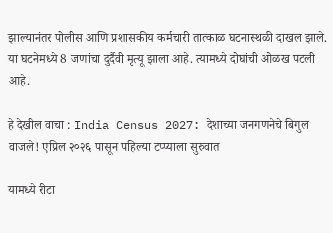झाल्यानंतर पोलीस आणि प्रशासकीय कर्मचारी तात्काळ घटनास्थळी दाखल झाले. या घटनेमध्ये 8 जणांचा दुर्दैवी मृत्यू झाला आहे. त्यामध्ये दोघांची ओळख पटली आहे.

हे देखील वाचा : India Census 2027: देशाच्या जनगणनेचे बिगुल वाजले! एप्रिल २०२६ पासून पहिल्या टप्प्याला सुरुवात

यामध्ये रीटा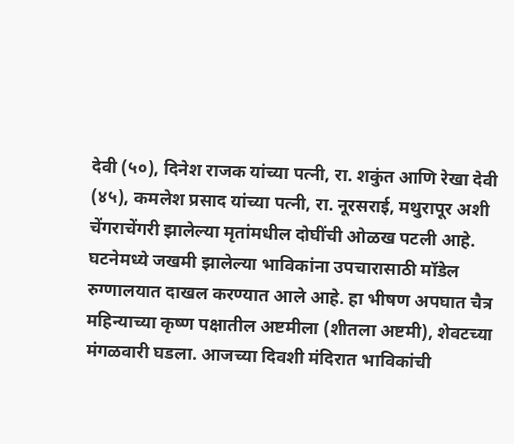देवी (५०), दिनेश राजक यांच्या पत्नी, रा. शकुंत आणि रेखा देवी (४५), कमलेश प्रसाद यांच्या पत्नी, रा. नूरसराई, मथुरापूर अशी चेंगराचेंगरी झालेल्या मृतांमधील दोघींची ओळख पटली आहे. घटनेमध्ये जखमी झालेल्या भाविकांना उपचारासाठी मॉडेल रुग्णालयात दाखल करण्यात आले आहे. हा भीषण अपघात चैत्र महिन्याच्या कृष्ण पक्षातील अष्टमीला (शीतला अष्टमी), शेवटच्या मंगळवारी घडला. आजच्या दिवशी मंदिरात भाविकांची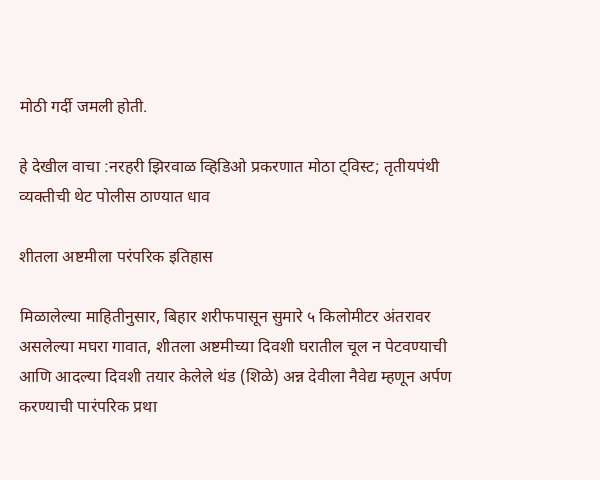मोठी गर्दी जमली होती.

हे देखील वाचा :नरहरी झिरवाळ व्हिडिओ प्रकरणात मोठा ट्विस्ट; तृतीयपंथी व्यक्तीची थेट पोलीस ठाण्यात धाव

शीतला अष्टमीला परंपरिक इतिहास

मिळालेल्या माहितीनुसार, बिहार शरीफपासून सुमारे ५ किलोमीटर अंतरावर असलेल्या मघरा गावात, शीतला अष्टमीच्या दिवशी घरातील चूल न पेटवण्याची आणि आदल्या दिवशी तयार केलेले थंड (शिळे) अन्न देवीला नैवेद्य म्हणून अर्पण करण्याची पारंपरिक प्रथा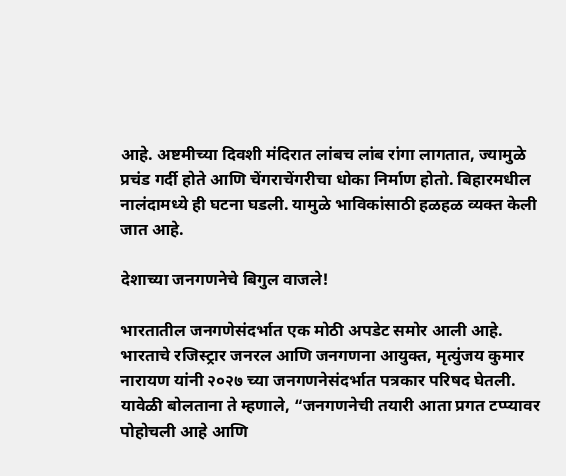आहे. अष्टमीच्या दिवशी मंदिरात लांबच लांब रांगा लागतात, ज्यामुळे प्रचंड गर्दी होते आणि चेंगराचेंगरीचा धोका निर्माण होतो. बिहारमधील नालंदामध्ये ही घटना घडली. यामुळे भाविकांसाठी हळहळ व्यक्त केली जात आहे.

देशाच्या जनगणनेचे बिगुल वाजले!

भारतातील जनगणेसंदर्भात एक मोठी अपडेट समोर आली आहे. भारताचे रजिस्ट्रार जनरल आणि जनगणना आयुक्त, मृत्युंजय कुमार नारायण यांनी २०२७ च्या जनगणनेसंदर्भात पत्रकार परिषद घेतली. यावेळी बोलताना ते म्हणाले, “जनगणनेची तयारी आता प्रगत टप्प्यावर पोहोचली आहे आणि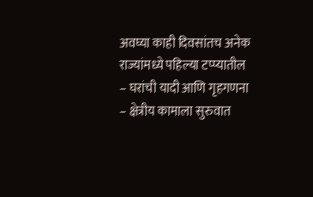अवघ्या काही दिवसांतच अनेक राज्यांमध्ये पहिल्या टप्प्यातील – घरांची यादी आणि गृहगणना – क्षेत्रीय कामाला सुरुवात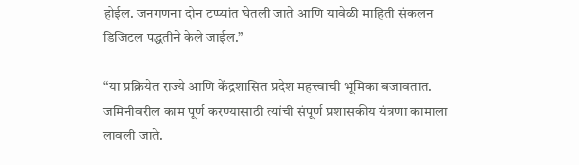होईल. जनगणना दोन टप्प्यांत घेतली जाते आणि यावेळी माहिती संकलन डिजिटल पद्धतीने केले जाईल.”

“या प्रक्रियेत राज्ये आणि केंद्रशासित प्रदेश महत्त्वाची भूमिका बजावतात. जमिनीवरील काम पूर्ण करण्यासाठी त्यांची संपूर्ण प्रशासकीय यंत्रणा कामाला लावली जाते.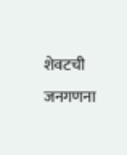शेवटची जनगणना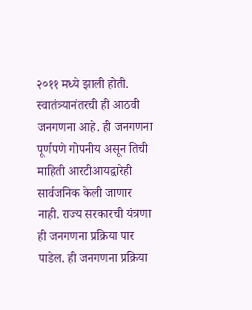२०११ मध्ये झाली होती. स्वातंत्र्यानंतरची ही आठवी जनगणना आहे. ही जनगणना पूर्णपणे गोपनीय असून तिची माहिती आरटीआयद्वारेही सार्वजनिक केली जाणार नाही. राज्य सरकारची यंत्रणा ही जनगणना प्रक्रिया पार पाडेल. ही जनगणना प्रक्रिया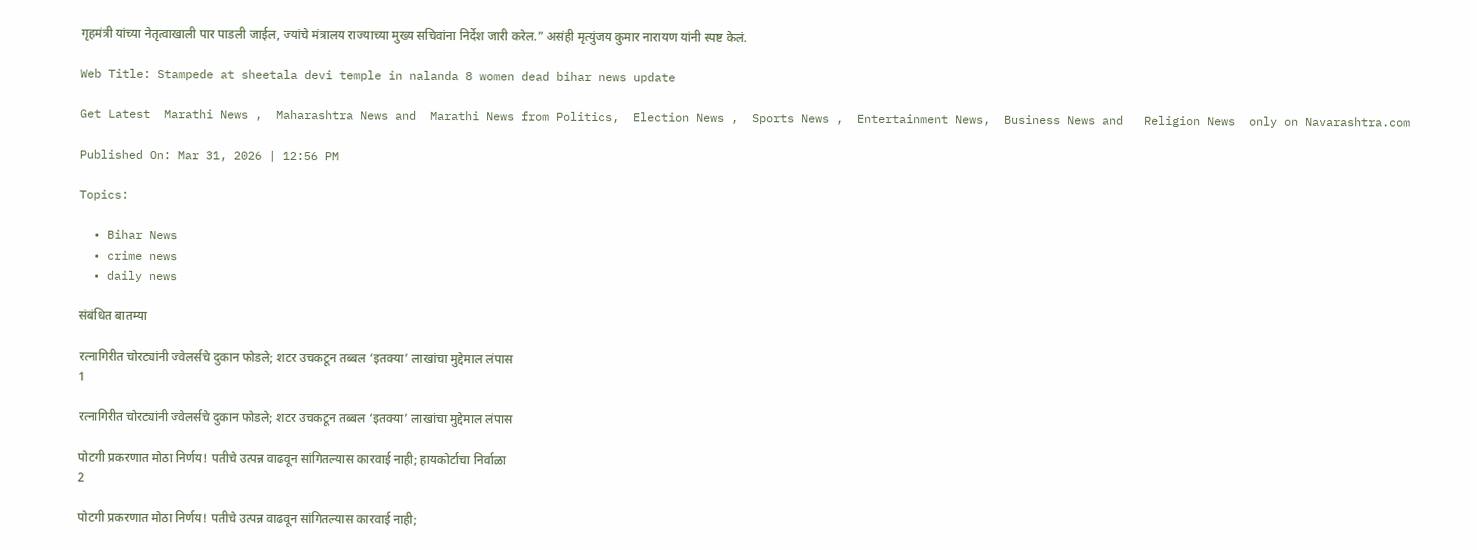गृहमंत्री यांच्या नेतृत्वाखाली पार पाडली जाईल, ज्यांचे मंत्रालय राज्याच्या मुख्य सचिवांना निर्देश जारी करेल.” असंही मृत्युंजय कुमार नारायण यांनी स्पष्ट केलं.

Web Title: Stampede at sheetala devi temple in nalanda 8 women dead bihar news update

Get Latest  Marathi News ,  Maharashtra News and  Marathi News from Politics,  Election News ,  Sports News ,  Entertainment News,  Business News and   Religion News  only on Navarashtra.com

Published On: Mar 31, 2026 | 12:56 PM

Topics:

  • Bihar News
  • crime news
  • daily news

संबंधित बातम्या

रत्नागिरीत चोरट्यांनी ज्वेलर्सचे दुकान फोडले; शटर उचकटून तब्बल ‘इतक्या’ लाखांचा मुद्देमाल लंपास
1

रत्नागिरीत चोरट्यांनी ज्वेलर्सचे दुकान फोडले; शटर उचकटून तब्बल ‘इतक्या’ लाखांचा मुद्देमाल लंपास

पोटगी प्रकरणात मोठा निर्णय! पतीचे उत्पन्न वाढवून सांगितल्यास कारवाई नाही; हायकोर्टाचा निर्वाळा
2

पोटगी प्रकरणात मोठा निर्णय! पतीचे उत्पन्न वाढवून सांगितल्यास कारवाई नाही;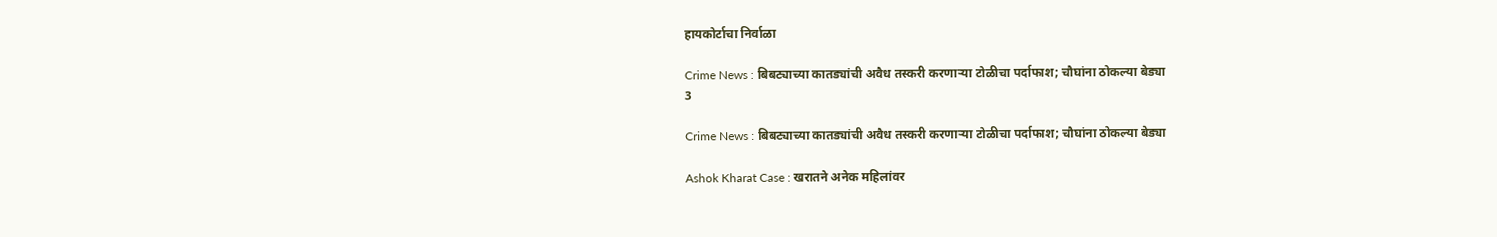हायकोर्टाचा निर्वाळा

Crime News : बिबट्याच्या कातड्यांची अवैध तस्करी करणाऱ्या टोळीचा पर्दाफाश; चौघांना ठोकल्या बेड्या
3

Crime News : बिबट्याच्या कातड्यांची अवैध तस्करी करणाऱ्या टोळीचा पर्दाफाश; चौघांना ठोकल्या बेड्या

Ashok Kharat Case : खरातने अनेक महिलांवर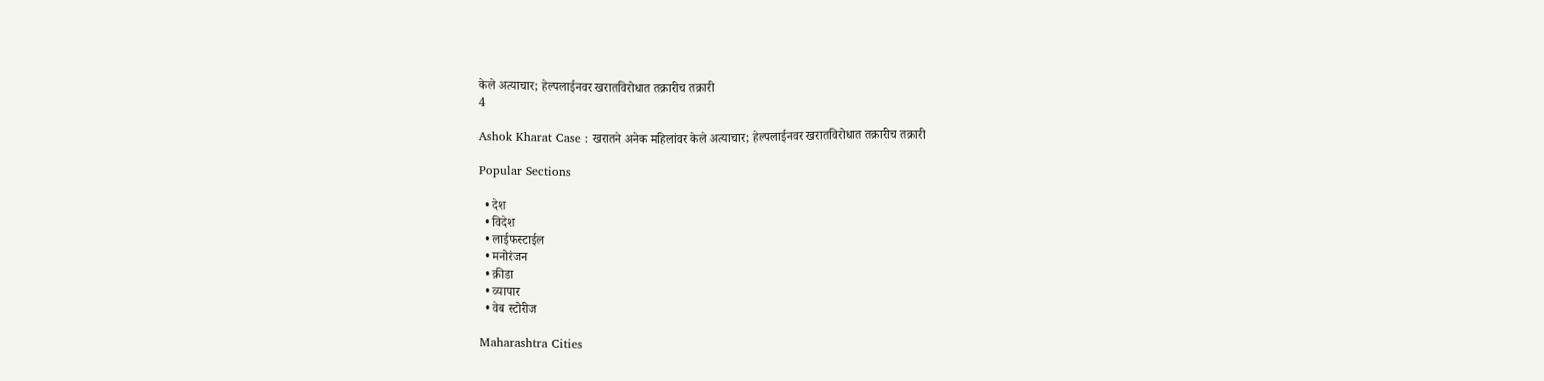केले अत्याचार; हेल्पलाईनवर खरातविरोधात तक्रारीच तक्रारी
4

Ashok Kharat Case : खरातने अनेक महिलांवर केले अत्याचार; हेल्पलाईनवर खरातविरोधात तक्रारीच तक्रारी

Popular Sections

  • देश
  • विदेश
  • लाईफस्टाईल
  • मनोरंजन
  • क्रीडा
  • व्यापार
  • वेब स्टोरीज

Maharashtra Cities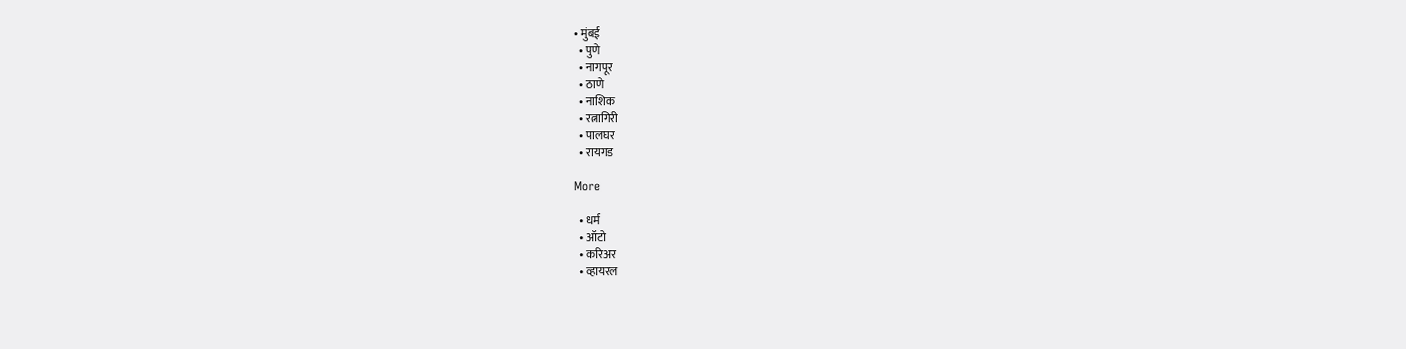• मुंबई
  • पुणे
  • नागपूर
  • ठाणे
  • नाशिक
  • रत्नागिरी
  • पालघर
  • रायगड

More

  • धर्म
  • ऑटो
  • करिअर
  • व्हायरल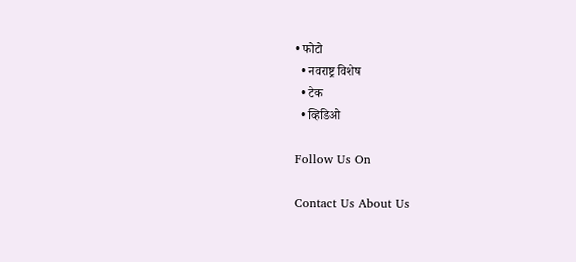• फोटो
  • नवराष्ट्र विशेष
  • टेक
  • व्हिडिओ

Follow Us On

Contact Us About Us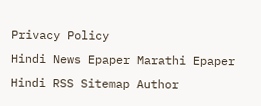Privacy Policy
Hindi News Epaper Marathi Epaper Hindi RSS Sitemap Author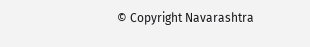© Copyright Navarashtra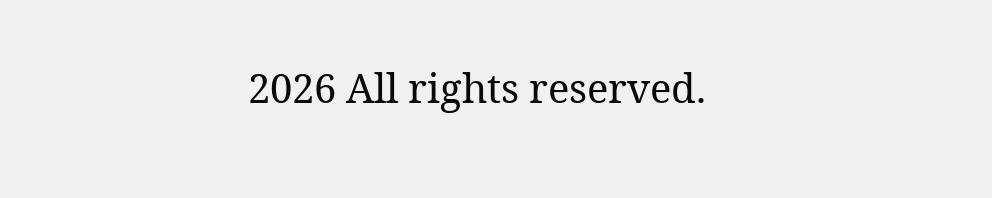2026 All rights reserved.